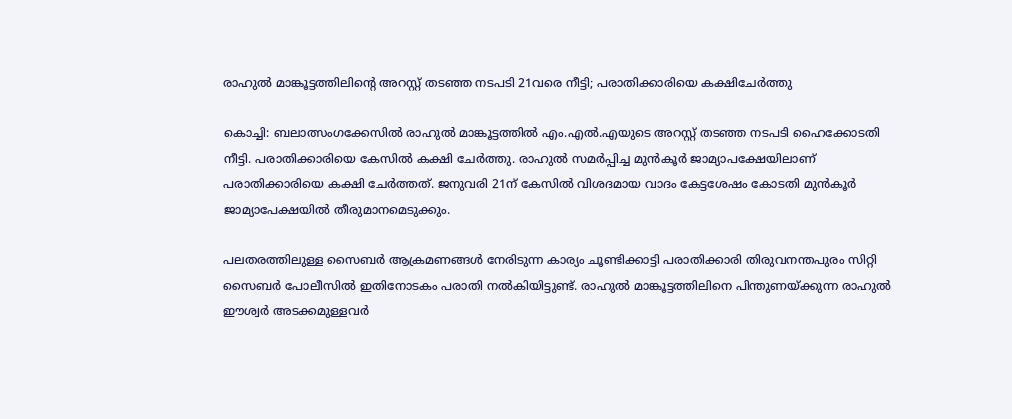രാഹുൽ മാങ്കൂട്ടത്തിലിന്റെ അറസ്റ്റ് തടഞ്ഞ നടപടി 21വരെ നീട്ടി; പരാതിക്കാരിയെ കക്ഷിചേർത്തു

കൊച്ചി: ബലാത്സംഗക്കേസിൽ രാഹുൽ മാങ്കൂട്ടത്തിൽ എം.എൽ.എയുടെ അറസ്റ്റ് തടഞ്ഞ നടപടി ഹൈക്കോടതി നീട്ടി. പരാതിക്കാരിയെ കേസിൽ കക്ഷി ചേർത്തു. രാഹുൽ സമർപ്പിച്ച മുൻകൂർ ജാമ്യാപക്ഷേയിലാണ് പരാതിക്കാരിയെ കക്ഷി ചേർത്തത്. ജനുവരി 21ന് കേസിൽ വിശദമായ വാദം കേട്ടശേഷം കോടതി മുൻകൂർ ജാമ്യാപേക്ഷയിൽ തീരുമാനമെടുക്കും.

പലതരത്തിലുള്ള സൈബർ ആക്രമണങ്ങൾ നേരിടുന്ന കാര്യം ചൂണ്ടിക്കാട്ടി പരാതിക്കാരി തിരുവനന്തപുരം സിറ്റി സൈബർ പോലീസിൽ ഇതിനോടകം പരാതി നൽകിയിട്ടുണ്ട്. രാഹുൽ മാങ്കൂട്ടത്തിലിനെ പിന്തുണയ്ക്കുന്ന രാഹുൽ ഈശ്വർ അടക്കമുള്ളവർ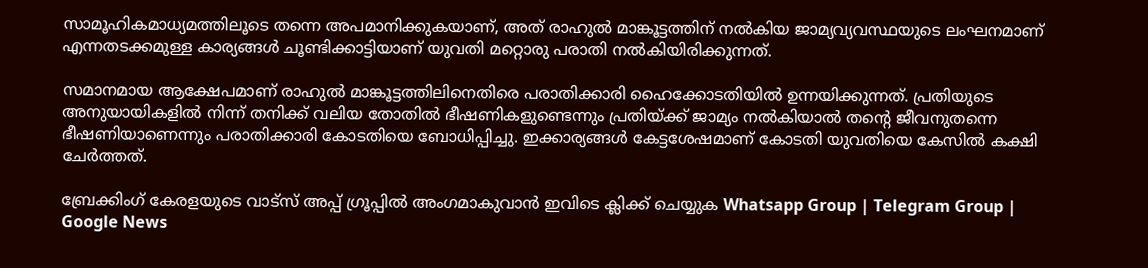സാമൂഹികമാധ്യമത്തിലൂടെ തന്നെ അപമാനിക്കുകയാണ്, അത് രാഹുൽ മാങ്കൂട്ടത്തിന് നൽകിയ ജാമ്യവ്യവസ്ഥയുടെ ലംഘനമാണ് എന്നതടക്കമുള്ള കാര്യങ്ങൾ ചൂണ്ടിക്കാട്ടിയാണ് യുവതി മറ്റൊരു പരാതി നൽകിയിരിക്കുന്നത്.

സമാനമായ ആക്ഷേപമാണ് രാഹുൽ മാങ്കൂട്ടത്തിലിനെതിരെ പരാതിക്കാരി ഹൈക്കോടതിയിൽ ഉന്നയിക്കുന്നത്. പ്രതിയുടെ അനുയായികളിൽ നിന്ന് തനിക്ക് വലിയ തോതിൽ ഭീഷണികളുണ്ടെന്നും പ്രതിയ്ക്ക് ജാമ്യം നൽകിയാൽ തന്റെ ജീവനുതന്നെ ഭീഷണിയാണെന്നും പരാതിക്കാരി കോടതിയെ ബോധിപ്പിച്ചു. ഇക്കാര്യങ്ങൾ കേട്ടശേഷമാണ് കോടതി യുവതിയെ കേസിൽ കക്ഷി ചേർത്തത്.

ബ്രേക്കിംഗ് കേരളയുടെ വാട്സ് അപ്പ് ഗ്രൂപ്പിൽ അംഗമാകുവാൻ ഇവിടെ ക്ലിക്ക് ചെയ്യുക Whatsapp Group | Telegram Group | Google News